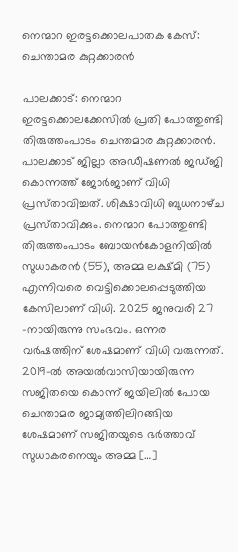നെന്മാറ ഇരട്ടക്കൊലപാതക കേസ്: ചെന്താമര കുറ്റക്കാരൻ

പാലക്കാട്: നെന്മാറ ഇരട്ടക്കൊലക്കേസിൽ പ്രതി പോത്തുണ്ടി തിരുത്തംപാടം ചെന്തമാര കുറ്റക്കാരൻ. പാലക്കാട് ജില്ലാ അഡീഷണൽ ജഡ്‌ജി കൊന്നത്ത് ജോർജാണ് വിധി പ്രസ്‌താവിച്ചത്. ശിക്ഷാവിധി ബുധനാഴ്‌ച പ്രസ്‌താവിക്കും. നെന്മാറ പോത്തുണ്ടി തിരുത്തംപാടം ബോയൻകോളനിയിൽ സുധാകരൻ (55), അമ്മ ലക്ഷ്‌മി (75) എന്നിവരെ വെട്ടിക്കൊലപ്പെടുത്തിയ കേസിലാണ് വിധി. 2025 ജനുവരി 27 -നായിരുന്നു സംഭവം. ഒന്നര വർഷത്തിന് ശേഷമാണ് വിധി വരുന്നത്. 2019-ൽ അയൽവാസിയായിരുന്ന സജിതയെ കൊന്ന് ജയിലിൽ പോയ ചെന്താമര ജാമ്യത്തിലിറങ്ങിയ ശേഷമാണ് സജിതയുടെ ഭർത്താവ് സുധാകരനെയും അമ്മ […]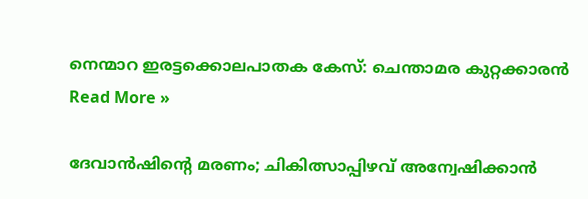നെന്മാറ ഇരട്ടക്കൊലപാതക കേസ്: ചെന്താമര കുറ്റക്കാരൻ Read More »

ദേവാൻഷിന്റെ മരണം; ചികിത്സാപ്പിഴവ് അന്വേഷിക്കാൻ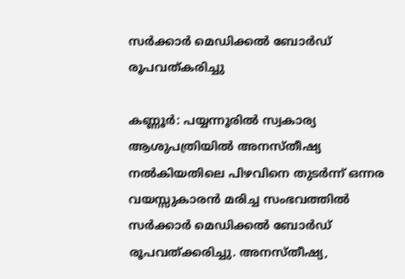സർക്കാർ മെഡിക്കൽ ബോർഡ് രൂപവത്കരിച്ചു

കണ്ണൂർ: പയ്യന്നൂരിൽ സ്വകാര്യ ആശുപത്രിയിൽ അനസ്തീഷ്യ നൽകിയതിലെ പിഴവിനെ തുടർന്ന് ഒന്നര വയസ്സുകാരൻ മരിച്ച സംഭവത്തിൽ സർക്കാർ മെഡിക്കൽ ബോർഡ് രൂപവത്ക്കരിച്ചു. അനസ്തീഷ്യ,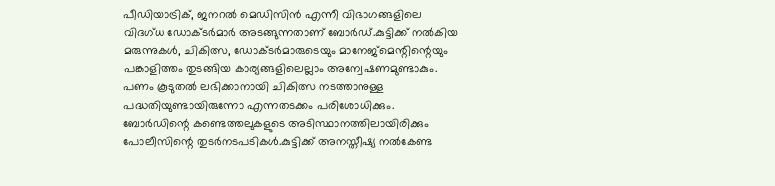പീഡിയാട്രിക്, ജനറൽ മെഡിസിൻ എന്നീ വിഭാഗങ്ങളിലെ വിദഗ്ധ ഡോക്‌ടർമാർ അടങ്ങുന്നതാണ് ബോർഡ്.കുട്ടിക്ക് നൽകിയ മരുന്നുകൾ, ചികിത്സ, ഡോക്‌ടർമാരുടെയും മാനേജ്മെന്റിന്റെയും പങ്കാളിത്തം തുടങ്ങിയ കാര്യങ്ങളിലെല്ലാം അന്വേഷണമുണ്ടാകും. പണം കൂടുതൽ ലഭിക്കാനായി ചികിത്സ നടത്താനുള്ള പദ്ധതിയുണ്ടായിരുന്നോ എന്നതടക്കം പരിശോധിക്കും. ബോർഡിന്റെ കണ്ടെത്തലുകളുടെ അടിസ്ഥാനത്തിലായിരിക്കും പോലീസിന്റെ തുടർനടപടികൾ.കുട്ടിക്ക് അനസ്ത‌ീഷ്യ നൽകേണ്ട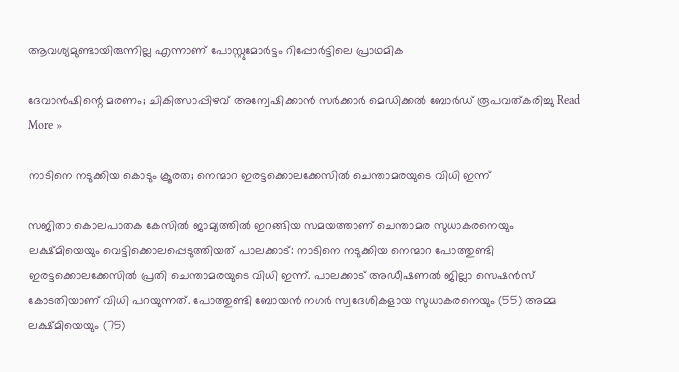ആവശ്യമുണ്ടായിരുന്നില്ല എന്നാണ് പോസ്റ്റുമോർട്ടം റിപ്പോർട്ടിലെ പ്രാഥമിക

ദേവാൻഷിന്റെ മരണം; ചികിത്സാപ്പിഴവ് അന്വേഷിക്കാൻ സർക്കാർ മെഡിക്കൽ ബോർഡ് രൂപവത്കരിച്ചു Read More »

നാടിനെ നടുക്കിയ കൊടും ക്രൂരത; നെന്മാറ ഇരട്ടക്കൊലക്കേസിൽ ചെന്താമരയുടെ വിധി ഇന്ന്

സജിതാ കൊലപാതക കേസിൽ ജാമ്യത്തിൽ ഇറങ്ങിയ സമയത്താണ് ചെന്താമര സുധാകരനെയും ലക്ഷ്‌മിയെയും വെട്ടിക്കൊലപ്പെടുത്തിയത് പാലക്കാട്: നാടിനെ നടുക്കിയ നെന്മാറ പോത്തുണ്ടി ഇരട്ടക്കൊലക്കേസിൽ പ്രതി ചെന്താമരയുടെ വിധി ഇന്ന്. പാലക്കാട് അഡീഷണൽ ജില്ലാ സെഷൻസ് കോടതിയാണ് വിധി പറയുന്നത്. പോത്തുണ്ടി ബോയൻ നഗർ സ്വദേശികളായ സുധാകരനെയും (55) അമ്മ ലക്ഷ്മിയെയും (75)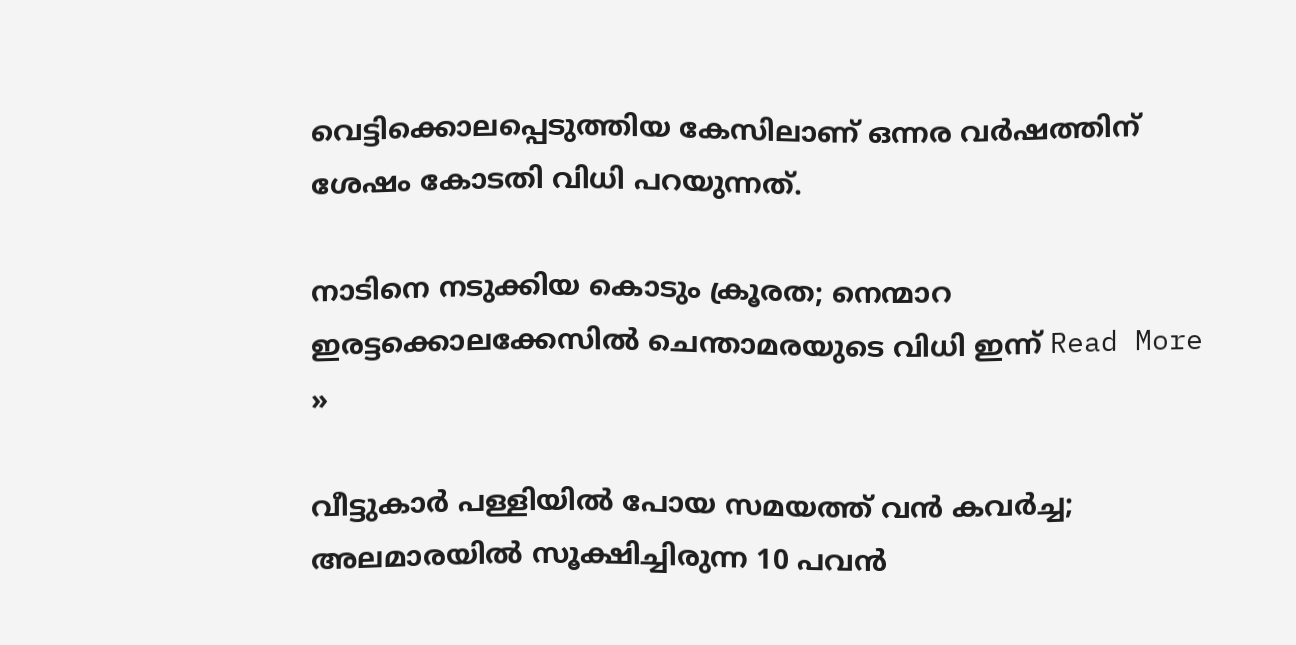വെട്ടിക്കൊലപ്പെടുത്തിയ കേസിലാണ് ഒന്നര വർഷത്തിന് ശേഷം കോടതി വിധി പറയുന്നത്.

നാടിനെ നടുക്കിയ കൊടും ക്രൂരത; നെന്മാറ ഇരട്ടക്കൊലക്കേസിൽ ചെന്താമരയുടെ വിധി ഇന്ന് Read More »

വീട്ടുകാർ പള്ളിയിൽ പോയ സമയത്ത് വൻ കവർച്ച; അലമാരയിൽ സൂക്ഷിച്ചിരുന്ന 10 പവൻ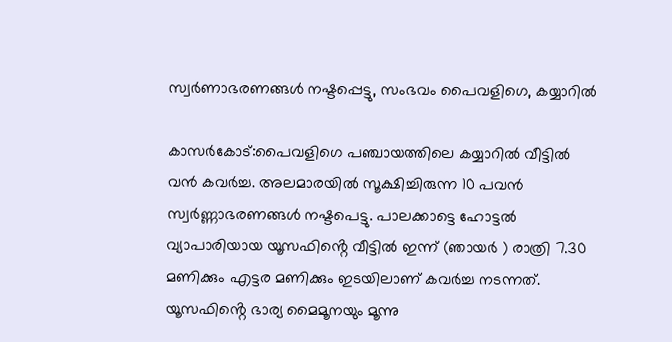സ്വർണാഭരണങ്ങൾ നഷ്ടപ്പെട്ടു, സംഭവം പൈവളിഗെ, കയ്യാറിൽ

കാസർകോട്:പൈവളിഗെ പഞ്ചായത്തിലെ കയ്യാറിൽ വീട്ടിൽ വൻ കവർച്ച. അലമാരയിൽ സൂക്ഷിച്ചിരുന്ന 10 പവൻ സ്വർണ്ണാഭരണങ്ങൾ നഷ്ടപെട്ടു. പാലക്കാട്ടെ ഹോട്ടൽ വ്യാപാരിയായ യൂസഫിൻ്റെ വീട്ടിൽ ഇന്ന് (ഞായർ ) രാത്രി 7.30 മണിക്കും എട്ടര മണിക്കും ഇടയിലാണ് കവർച്ച നടന്നത്. യൂസഫിൻ്റെ ഭാര്യ മൈമൂനയും മൂന്നു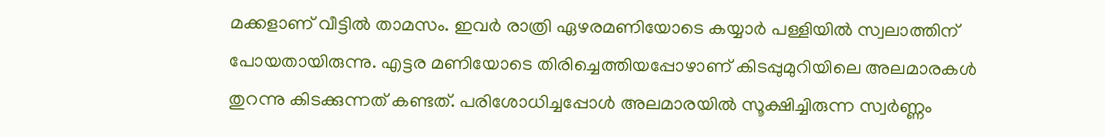മക്കളാണ് വീട്ടിൽ താമസം. ഇവർ രാത്രി ഏഴരമണിയോടെ കയ്യാർ പള്ളിയിൽ സ്വലാത്തിന് പോയതായിരുന്നു. എട്ടര മണിയോടെ തിരിച്ചെത്തിയപ്പോഴാണ് കിടപ്പുമുറിയിലെ അലമാരകൾ തുറന്നു കിടക്കുന്നത് കണ്ടത്. പരിശോധിച്ചപ്പോൾ അലമാരയിൽ സൂക്ഷിച്ചിരുന്ന സ്വർണ്ണം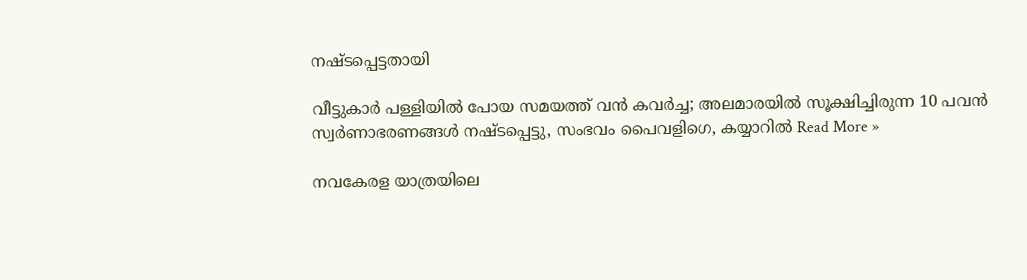നഷ്ടപ്പെട്ടതായി

വീട്ടുകാർ പള്ളിയിൽ പോയ സമയത്ത് വൻ കവർച്ച; അലമാരയിൽ സൂക്ഷിച്ചിരുന്ന 10 പവൻ സ്വർണാഭരണങ്ങൾ നഷ്ടപ്പെട്ടു, സംഭവം പൈവളിഗെ, കയ്യാറിൽ Read More »

നവകേരള യാത്രയിലെ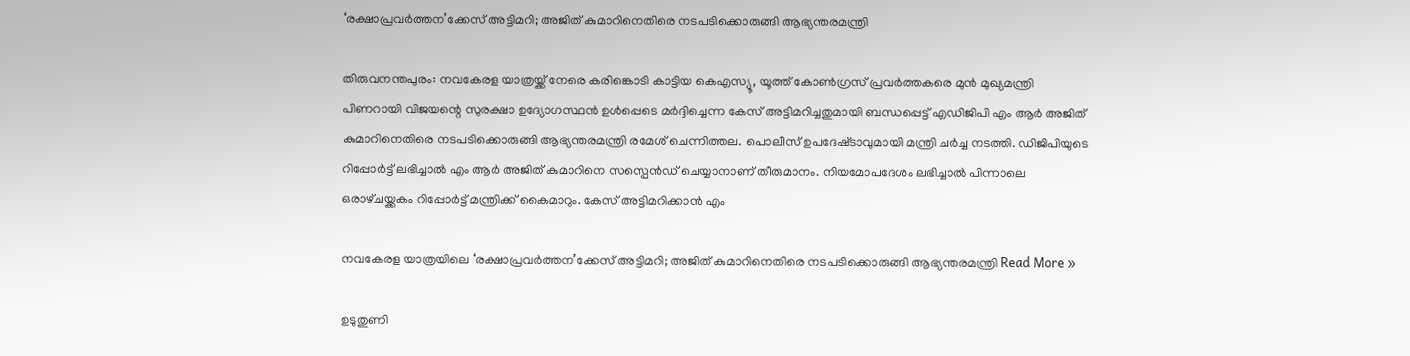‘രക്ഷാപ്രവർത്തന’ക്കേസ് അട്ടിമറി; അജിത് കുമാറിനെതിരെ നടപടിക്കൊരുങ്ങി ആഭ്യന്തരമന്ത്രി

തിരുവനന്തപുരം: നവകേരള യാത്രയ്ക്ക് നേരെ കരിങ്കൊടി കാട്ടിയ കെഎസ്യൂ, യൂത്ത് കോൺഗ്രസ് പ്രവർത്തകരെ മുൻ മുഖ്യമന്ത്രി പിണറായി വിജയന്റെ സുരക്ഷാ ഉദ്യോഗസ്ഥൻ ഉൾപ്പെടെ മർദ്ദിച്ചെന്ന കേസ് അട്ടിമറിച്ചതുമായി ബന്ധപ്പെട്ട് എഡിജിപി എം ആർ അജിത് കുമാറിനെതിരെ നടപടിക്കൊരുങ്ങി ആഭ്യന്തരമന്ത്രി രമേശ് ചെന്നിത്തല. പൊലീസ് ഉപദേഷ്‌ടാവുമായി മന്ത്രി ചർച്ച നടത്തി. ഡിജിപിയുടെ റിപ്പോർട്ട് ലഭിച്ചാൽ എം ആർ അജിത് കുമാറിനെ സസ്പെൻഡ് ചെയ്യാനാണ് തീരുമാനം. നിയമോപദേശം ലഭിച്ചാൽ പിന്നാലെ ഒരാഴ്‌ചയ്ക്കകം റിപ്പോർട്ട് മന്ത്രിക്ക് കൈമാറും. കേസ് അട്ടിമറിക്കാൻ എം

നവകേരള യാത്രയിലെ ‘രക്ഷാപ്രവർത്തന’ക്കേസ് അട്ടിമറി; അജിത് കുമാറിനെതിരെ നടപടിക്കൊരുങ്ങി ആഭ്യന്തരമന്ത്രി Read More »

ഉടുതുണി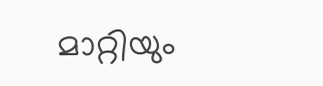മാറ്റിയും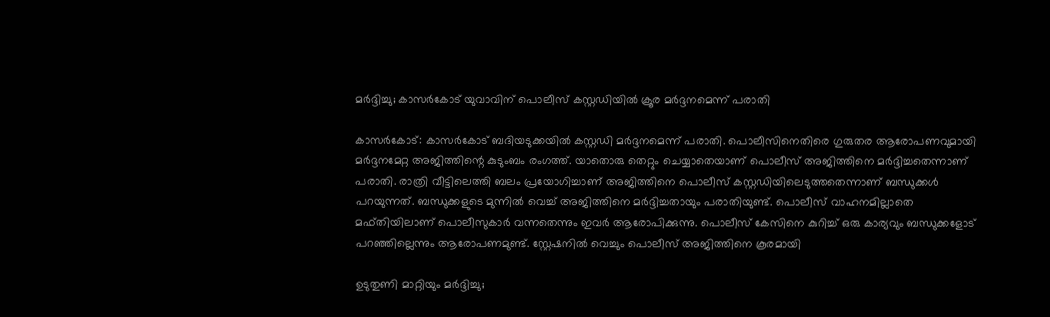മർദ്ദിച്ചു; കാസർകോട് യുവാവിന് പൊലീസ് കസ്റ്റഡിയിൽ ക്രൂര മർദ്ദനമെന്ന് പരാതി

കാസർകോട്: കാസർകോട് ബദിയടുക്കയിൽ കസ്റ്റഡി മർദ്ദനമെന്ന് പരാതി. പൊലീസിനെതിരെ ഗുരുതര ആരോപണവുമായി മർദ്ദനമേറ്റ അജിത്തിന്റെ കുടുംബം രംഗത്ത്. യാതൊരു തെറ്റും ചെയ്യാതെയാണ് പൊലീസ് അജിത്തിനെ മർദ്ദിച്ചതെന്നാണ് പരാതി. രാത്രി വീട്ടിലെത്തി ബലം പ്രയോഗിച്ചാണ് അജിത്തിനെ പൊലീസ് കസ്റ്റഡിയിലെടുത്തതെന്നാണ് ബന്ധുക്കൾ പറയുന്നത്. ബന്ധുക്കളുടെ മുന്നിൽ വെച്ച് അജിത്തിനെ മർദ്ദിച്ചതായും പരാതിയുണ്ട്. പൊലീസ് വാഹനമില്ലാതെ മഫ്‌തിയിലാണ് പൊലീസുകാർ വന്നതെന്നും ഇവർ ആരോപിക്കുന്നു. പൊലീസ് കേസിനെ കുറിച്ച് ഒരു കാര്യവും ബന്ധുക്കളോട് പറഞ്ഞില്ലെന്നും ആരോപണമുണ്ട്. സ്റ്റേഷനിൽ വെച്ചും പൊലീസ് അജിത്തിനെ കൂരമായി

ഉടുതുണി മാറ്റിയും മർദ്ദിച്ചു;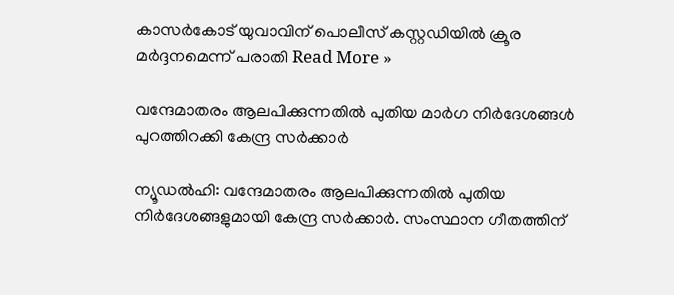കാസർകോട് യുവാവിന് പൊലീസ് കസ്റ്റഡിയിൽ ക്രൂര മർദ്ദനമെന്ന് പരാതി Read More »

വന്ദേമാതരം ആലപിക്കുന്നതിൽ പുതിയ മാർഗ നിർദേശങ്ങൾ പുറത്തിറക്കി കേന്ദ്ര സർക്കാർ

ന്യൂഡൽഹി: വന്ദേമാതരം ആലപിക്കുന്നതിൽ പുതിയ നിർദേശങ്ങളുമായി കേന്ദ്ര സർക്കാർ. സംസ്ഥാന ഗീതത്തിന്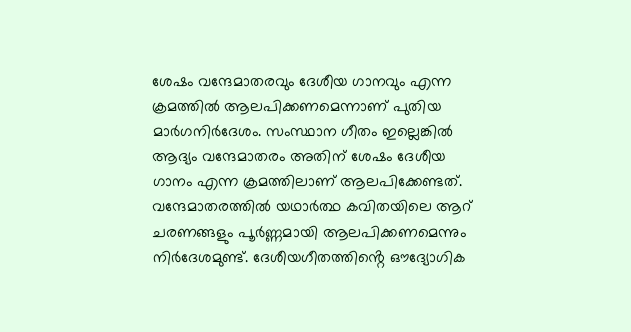ശേഷം വന്ദേമാതരവും ദേശീയ ഗാനവും എന്ന ക്രമത്തിൽ ആലപിക്കണമെന്നാണ് പുതിയ മാർഗനിർദേശം. സംസ്ഥാന ഗീതം ഇല്ലെങ്കിൽ ആദ്യം വന്ദേമാതരം അതിന് ശേഷം ദേശീയ ഗാനം എന്ന ക്രമത്തിലാണ് ആലപിക്കേണ്ടത്. വന്ദേമാതരത്തിൽ യഥാർത്ഥ കവിതയിലെ ആറ് ചരണങ്ങളും പൂർണ്ണമായി ആലപിക്കണമെന്നും നിർദേശമുണ്ട്. ദേശീയഗീതത്തിൻ്റെ ഔദ്യോഗിക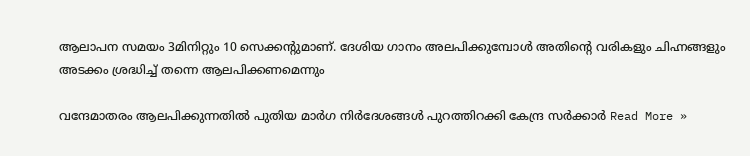ആലാപന സമയം 3മിനിറ്റും 10 സെക്കൻ്റുമാണ്. ദേശിയ ഗാനം അലപിക്കുമ്പോൾ അതിന്റെ വരികളും ചിഹ്നങ്ങളും അടക്കം ശ്രദ്ധിച്ച് തന്നെ ആലപിക്കണമെന്നും

വന്ദേമാതരം ആലപിക്കുന്നതിൽ പുതിയ മാർഗ നിർദേശങ്ങൾ പുറത്തിറക്കി കേന്ദ്ര സർക്കാർ Read More »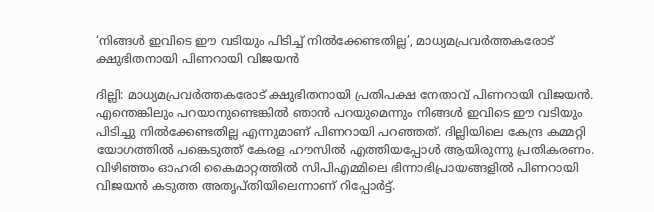‘നിങ്ങൾ ഇവിടെ ഈ വടിയും പിടിച്ച് നിൽക്കേണ്ടതില്ല’, മാധ്യമപ്രവർത്തകരോട് ക്ഷുഭിതനായി പിണറായി വിജയൻ

ദില്ലി: മാധ്യമപ്രവർത്തകരോട് ക്ഷുഭിതനായി പ്രതിപക്ഷ നേതാവ് പിണറായി വിജയൻ. എന്തെങ്കിലും പറയാനുണ്ടെങ്കിൽ ഞാൻ പറയുമെന്നും നിങ്ങൾ ഇവിടെ ഈ വടിയും പിടിച്ചു നിൽക്കേണ്ടതില്ല എന്നുമാണ് പിണറായി പറഞ്ഞത്. ദില്ലിയിലെ കേന്ദ്ര കമ്മറ്റി യോഗത്തിൽ പങ്കെടുത്ത് കേരള ഹൗസിൽ എത്തിയപ്പോൾ ആയിരുന്നു പ്രതികരണം. വിഴിഞ്ഞം ഓഹരി കൈമാറ്റത്തിൽ സിപിഎമ്മിലെ ഭിന്നാഭിപ്രായങ്ങളിൽ പിണറായി വിജയൻ കടുത്ത അതൃപ്‌തിയിലെന്നാണ് റിപ്പോർട്ട്.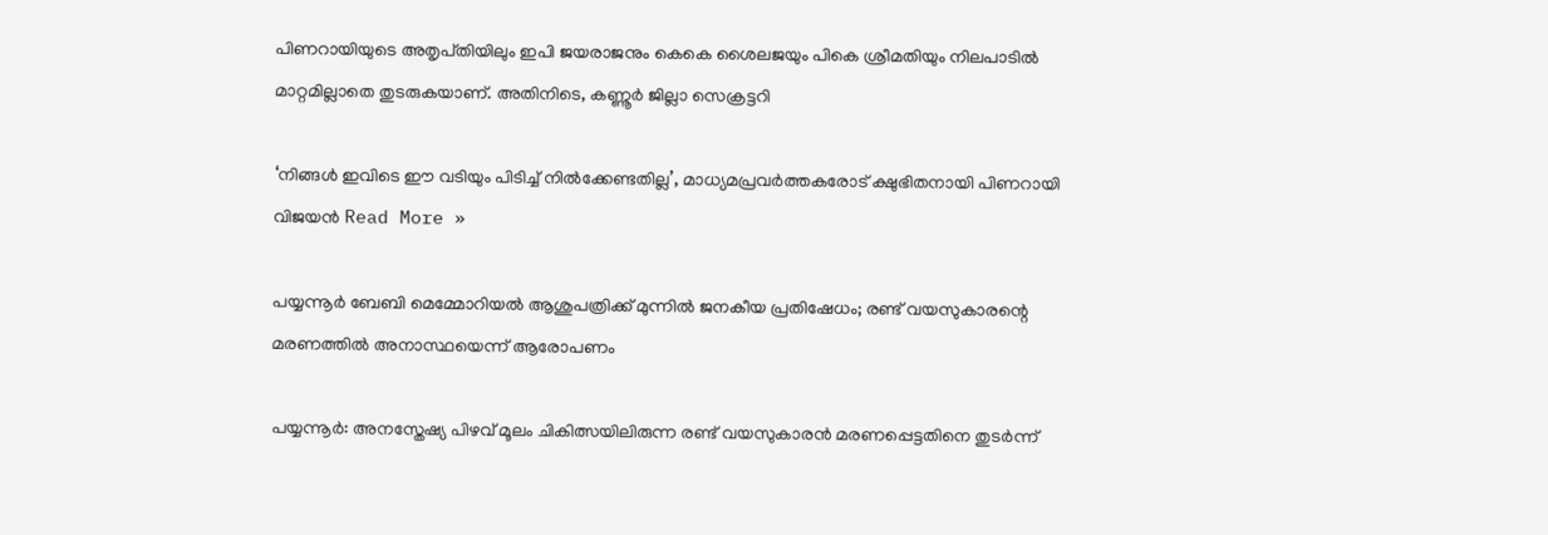പിണറായിയുടെ അതൃപ്‌തിയിലും ഇപി ജയരാജനും കെകെ ശൈലജയും പികെ ശ്രീമതിയും നിലപാടിൽ മാറ്റമില്ലാതെ തുടരുകയാണ്. അതിനിടെ, കണ്ണൂർ ജില്ലാ സെക്രട്ടറി

‘നിങ്ങൾ ഇവിടെ ഈ വടിയും പിടിച്ച് നിൽക്കേണ്ടതില്ല’, മാധ്യമപ്രവർത്തകരോട് ക്ഷുഭിതനായി പിണറായി വിജയൻ Read More »

പയ്യന്നൂർ ബേബി മെമ്മോറിയൽ ആശുപത്രിക്ക് മുന്നിൽ ജനകീയ പ്രതിഷേധം; രണ്ട് വയസുകാരന്റെ മരണത്തിൽ അനാസ്ഥയെന്ന് ആരോപണം

പയ്യന്നൂർ: അനസ്തേഷ്യ പിഴവ് മൂലം ചികിത്സയിലിരുന്ന രണ്ട് വയസുകാരൻ മരണപ്പെട്ടതിനെ തുടർന്ന്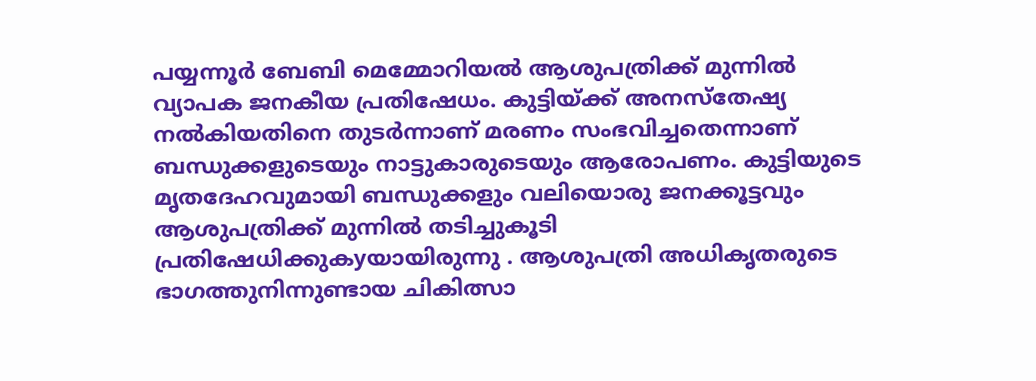പയ്യന്നൂർ ബേബി മെമ്മോറിയൽ ആശുപത്രിക്ക് മുന്നിൽ വ്യാപക ജനകീയ പ്രതിഷേധം. കുട്ടിയ്ക്ക് അനസ്തേഷ്യ നൽകിയതിനെ തുടർന്നാണ് മരണം സംഭവിച്ചതെന്നാണ് ബന്ധുക്കളുടെയും നാട്ടുകാരുടെയും ആരോപണം. കുട്ടിയുടെ മൃതദേഹവുമായി ബന്ധുക്കളും വലിയൊരു ജനക്കൂട്ടവും ആശുപത്രിക്ക് മുന്നിൽ തടിച്ചുകൂടി പ്രതിഷേധിക്കുകyയായിരുന്നു . ആശുപത്രി അധികൃതരുടെ ഭാഗത്തുനിന്നുണ്ടായ ചികിത്സാ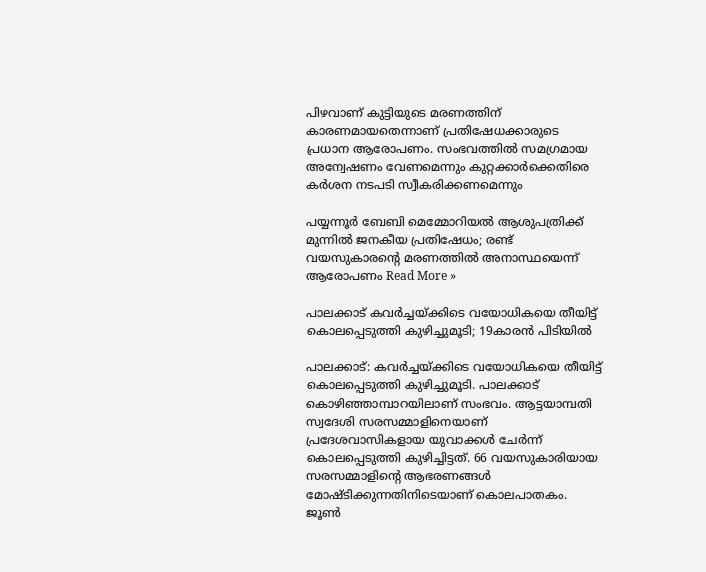പിഴവാണ് കുട്ടിയുടെ മരണത്തിന് കാരണമായതെന്നാണ് പ്രതിഷേധക്കാരുടെ പ്രധാന ആരോപണം. സംഭവത്തിൽ സമഗ്രമായ അന്വേഷണം വേണമെന്നും കുറ്റക്കാർക്കെതിരെ കർശന നടപടി സ്വീകരിക്കണമെന്നും

പയ്യന്നൂർ ബേബി മെമ്മോറിയൽ ആശുപത്രിക്ക് മുന്നിൽ ജനകീയ പ്രതിഷേധം; രണ്ട് വയസുകാരന്റെ മരണത്തിൽ അനാസ്ഥയെന്ന് ആരോപണം Read More »

പാലക്കാട് കവർച്ചയ്ക്കിടെ വയോധികയെ തീയിട്ട് കൊലപ്പെടുത്തി കുഴിച്ചുമൂടി; 19കാരൻ പിടിയിൽ

പാലക്കാട്: കവർച്ചയ്ക്കിടെ വയോധികയെ തീയിട്ട് കൊലപ്പെടുത്തി കുഴിച്ചുമൂടി. പാലക്കാട് കൊഴിഞ്ഞാമ്പാറയിലാണ് സംഭവം. ആട്ടയാമ്പതി സ്വദേശി സരസമ്മാളിനെയാണ് പ്രദേശവാസികളായ യുവാക്കൾ ചേർന്ന് കൊലപ്പെടുത്തി കുഴിച്ചിട്ടത്. 66 വയസുകാരിയായ സരസമ്മാളിൻ്റെ ആഭരണങ്ങൾ മോഷ്ടിക്കുന്നതിനിടെയാണ് കൊലപാതകം. ജൂൺ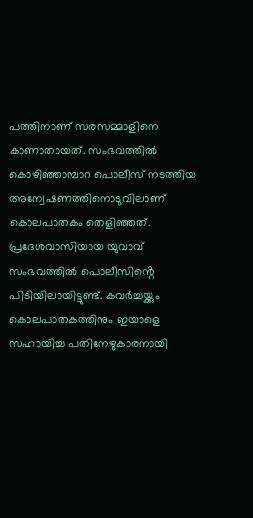പത്തിനാണ് സരസമ്മാളിനെ കാണാതായത്. സംഭവത്തിൽ കൊഴിഞ്ഞാമ്പാറ പൊലീസ് നടത്തിയ അന്വേഷണത്തിനൊടുവിലാണ് കൊലപാതകം തെളിഞ്ഞത്. പ്രദേശവാസിയായ യുവാവ് സംഭവത്തിൽ പൊലീസിൻ്റെ പിടിയിലായിട്ടുണ്ട്. കവർച്ചയ്ക്കും കൊലപാതകത്തിനും ഇയാളെ സഹായിച്ച പതിനേഴുകാരനായി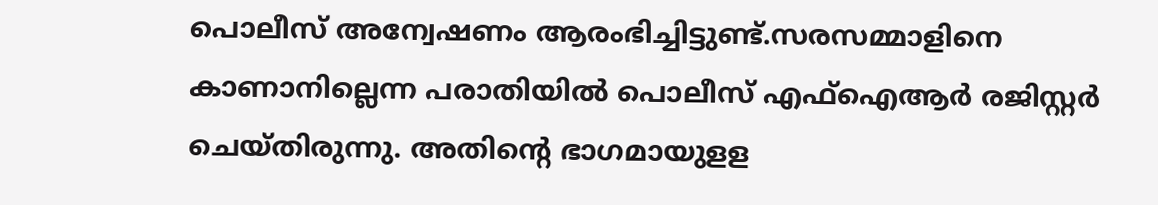പൊലീസ് അന്വേഷണം ആരംഭിച്ചിട്ടുണ്ട്.സരസമ്മാളിനെ കാണാനില്ലെന്ന പരാതിയിൽ പൊലീസ് എഫ്ഐആർ രജിസ്റ്റർ ചെയ്തിരുന്നു. അതിൻ്റെ ഭാഗമായുളള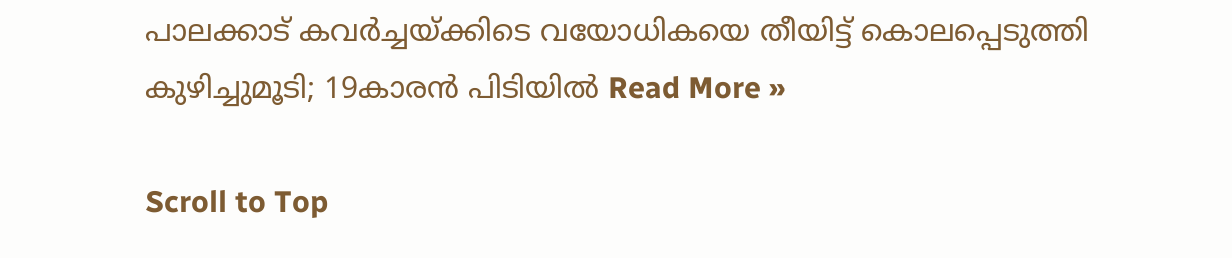പാലക്കാട് കവർച്ചയ്ക്കിടെ വയോധികയെ തീയിട്ട് കൊലപ്പെടുത്തി കുഴിച്ചുമൂടി; 19കാരൻ പിടിയിൽ Read More »

Scroll to Top